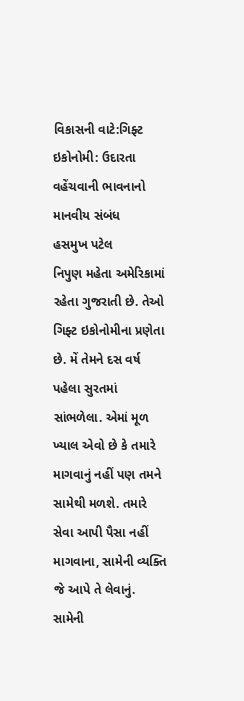વિકાસની વાટે:ગિફ્ટ ઇકોનોમી: ઉદારતા વહેંચવાની ભાવનાનો માનવીય સંબંધ
હસમુખ પટેલ
નિપુણ મહેતા અમેરિકામાં રહેતા ગુજરાતી છે. તેઓ ગિફ્ટ ઇકોનોમીના પ્રણેતા છે. મેં તેમને દસ વર્ષ પહેલા સુરતમાં સાંભળેલા. એમાં મૂળ ખ્યાલ એવો છે કે તમારે માગવાનું નહીં પણ તમને સામેથી મળશે. તમારે સેવા આપી પૈસા નહીં માગવાના, સામેની વ્યક્તિ જે આપે તે લેવાનું. સામેની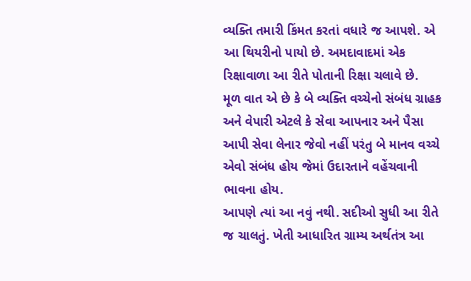વ્યક્તિ તમારી કિંમત કરતાં વધારે જ આપશે. એ આ થિયરીનો પાયો છે. અમદાવાદમાં એક રિક્ષાવાળા આ રીતે પોતાની રિક્ષા ચલાવે છે.
મૂળ વાત એ છે કે બે વ્યક્તિ વચ્ચેનો સંબંધ ગ્રાહક અને વેપારી એટલે કે સેવા આપનાર અને પૈસા આપી સેવા લેનાર જેવો નહીં પરંતુ બે માનવ વચ્ચે એવો સંબંધ હોય જેમાં ઉદારતાને વહેંચવાની ભાવના હોય.
આપણે ત્યાં આ નવું નથી. સદીઓ સુધી આ રીતે જ ચાલતું. ખેતી આધારિત ગ્રામ્ય અર્થતંત્ર આ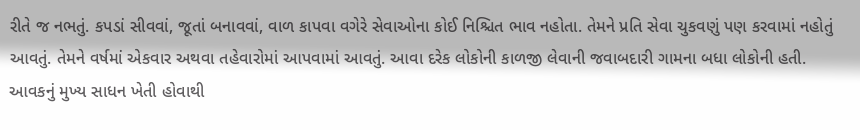રીતે જ નભતું. કપડાં સીવવાં, જૂતાં બનાવવાં, વાળ કાપવા વગેરે સેવાઓના કોઈ નિશ્ચિત ભાવ નહોતા. તેમને પ્રતિ સેવા ચુકવણું પણ કરવામાં નહોતું આવતું. તેમને વર્ષમાં એકવાર અથવા તહેવારોમાં આપવામાં આવતું. આવા દરેક લોકોની કાળજી લેવાની જવાબદારી ગામના બધા લોકોની હતી. આવકનું મુખ્ય સાધન ખેતી હોવાથી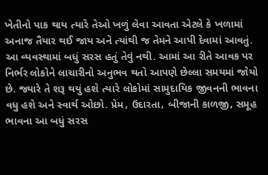ખેતીનો પાક થાય ત્યારે તેઓ ખળું લેવા આવતા એટલે કે ખળામાં અનાજ તૈયાર થઈ જાય અને ત્યાંથી જ તેમને આપી દેવામાં આવતું.
આ વ્યવસ્થામાં બધું સરસ હતું તેવું નથી. આમાં આ રીતે આવક પર નિર્ભર લોકોને લાચારીનો અનુભવ થતો આપણે છેલ્લા સમયમાં જોયો છે. જ્યારે તે શરૂ થયું હશે ત્યારે લોકોમાં સામુદાયિક જીવનની ભાવના વધુ હશે અને સ્વાર્થ ઓછો. પ્રેમ, ઉદારતા, બીજાની કાળજી, સમૂહ ભાવના આ બધું સરસ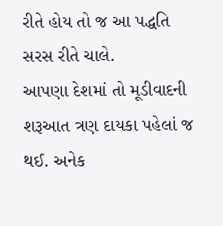રીતે હોય તો જ આ પદ્ધતિ સરસ રીતે ચાલે.
આપણા દેશમાં તો મૂડીવાદની શરૂઆત ત્રણ દાયકા પહેલાં જ થઈ. અનેક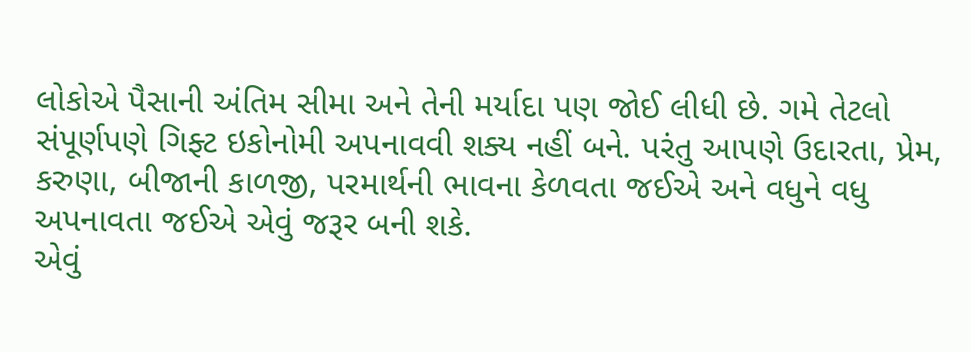લોકોએ પૈસાની અંતિમ સીમા અને તેની મર્યાદા પણ જોઈ લીધી છે. ગમે તેટલો સંપૂર્ણપણે ગિફ્ટ ઇકોનોમી અપનાવવી શક્ય નહીં બને. પરંતુ આપણે ઉદારતા, પ્રેમ, કરુણા, બીજાની કાળજી, પરમાર્થની ભાવના કેળવતા જઈએ અને વધુને વધુ અપનાવતા જઈએ એવું જરૂર બની શકે.
એવું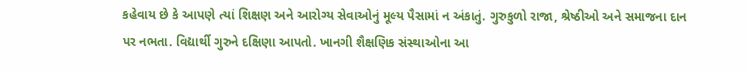કહેવાય છે કે આપણે ત્યાં શિક્ષણ અને આરોગ્ય સેવાઓનું મૂલ્ય પૈસામાં ન અંકાતું. ગુરુકુળો રાજા, શ્રેષ્ઠીઓ અને સમાજના દાન પર નભતા. વિદ્યાર્થી ગુરુને દક્ષિણા આપતો. ખાનગી શૈક્ષણિક સંસ્થાઓના આ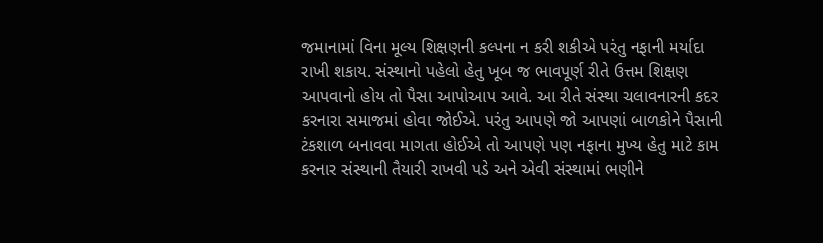જમાનામાં વિના મૂલ્ય શિક્ષણની કલ્પના ન કરી શકીએ પરંતુ નફાની મર્યાદા રાખી શકાય. સંસ્થાનો પહેલો હેતુ ખૂબ જ ભાવપૂર્ણ રીતે ઉત્તમ શિક્ષણ આપવાનો હોય તો પૈસા આપોઆપ આવે. આ રીતે સંસ્થા ચલાવનારની કદર કરનારા સમાજમાં હોવા જોઈએ. પરંતુ આપણે જો આપણાં બાળકોને પૈસાની ટંકશાળ બનાવવા માગતા હોઈએ તો આપણે પણ નફાના મુખ્ય હેતુ માટે કામ કરનાર સંસ્થાની તૈયારી રાખવી પડે અને એવી સંસ્થામાં ભણીને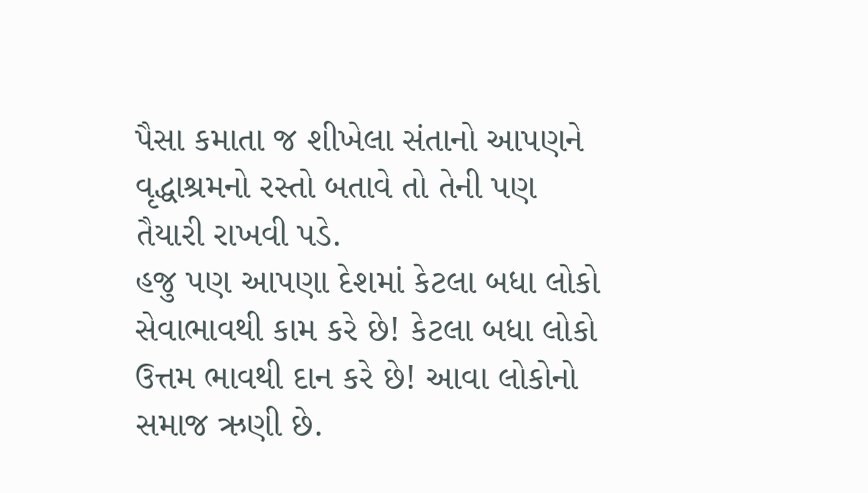પૈસા કમાતા જ શીખેલા સંતાનો આપણને વૃદ્ધાશ્રમનો રસ્તો બતાવે તો તેની પણ તૈયારી રાખવી પડે.
હજુ પણ આપણા દેશમાં કેટલા બધા લોકો સેવાભાવથી કામ કરે છે! કેટલા બધા લોકો ઉત્તમ ભાવથી દાન કરે છે! આવા લોકોનો સમાજ ઋણી છે.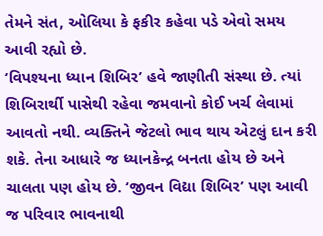તેમને સંત, ઓલિયા કે ફકીર કહેવા પડે એવો સમય આવી રહ્યો છે.
‘વિપશ્યના ધ્યાન શિબિર’ હવે જાણીતી સંસ્થા છે. ત્યાં શિબિરાર્થી પાસેથી રહેવા જમવાનો કોઈ ખર્ચ લેવામાં આવતો નથી. વ્યક્તિને જેટલો ભાવ થાય એટલું દાન કરી શકે. તેના આધારે જ ધ્યાનકેન્દ્ર બનતા હોય છે અને ચાલતા પણ હોય છે. ‘જીવન વિદ્યા શિબિર’ પણ આવી જ પરિવાર ભાવનાથી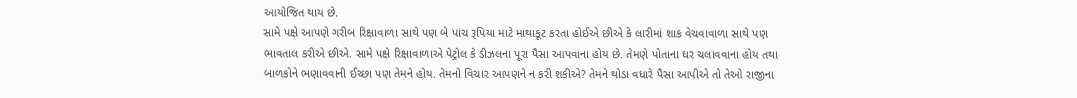આયોજિત થાય છે.
સામે પક્ષે આપણે ગરીબ રિક્ષાવાળા સાથે પણ બે પાંચ રૂપિયા માટે માથાકૂટ કરતા હોઈએ છીએ કે લારીમાં શાક વેચવાવાળા સાથે પણ ભાવતાલ કરીએ છીએ. સામે પક્ષે રિક્ષાવાળાએ પેટ્રોલ કે ડીઝલના પૂરા પૈસા આપવાના હોય છે. તેમણે પોતાના ઘર ચલાવવાના હોય તથા બાળકોને ભણાવવાની ઈચ્છા પણ તેમને હોય. તેમનો વિચાર આપણને ન કરી શકીએ? તેમને થોડા વધારે પૈસા આપીએ તો તેઓ રાજીના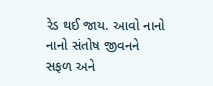રેડ થઈ જાય. આવો નાનો નાનો સંતોષ જીવનને સફળ અને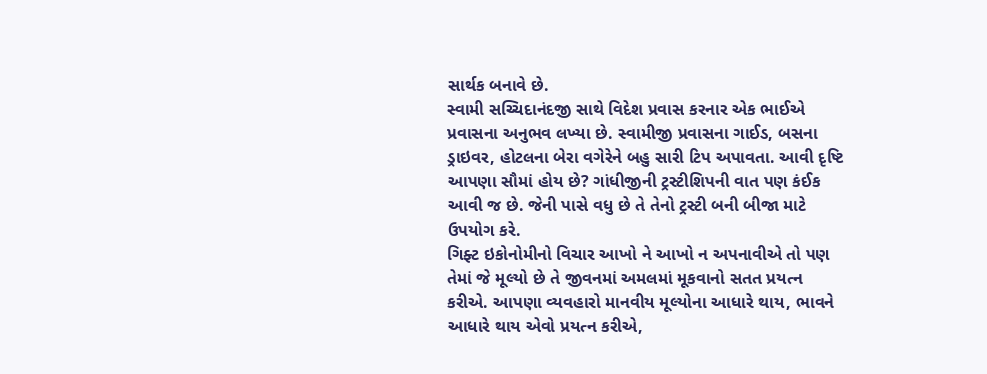સાર્થક બનાવે છે.
સ્વામી સચ્ચિદાનંદજી સાથે વિદેશ પ્રવાસ કરનાર એક ભાઈએ પ્રવાસના અનુભવ લખ્યા છે. સ્વામીજી પ્રવાસના ગાઈડ, બસના ડ્રાઇવર, હોટલના બેરા વગેરેને બહુ સારી ટિપ અપાવતા. આવી દૃષ્ટિ આપણા સૌમાં હોય છે? ગાંધીજીની ટ્રસ્ટીશિપની વાત પણ કંઈક આવી જ છે. જેની પાસે વધુ છે તે તેનો ટ્રસ્ટી બની બીજા માટે ઉપયોગ કરે.
ગિફ્ટ ઇકોનોમીનો વિચાર આખો ને આખો ન અપનાવીએ તો પણ તેમાં જે મૂલ્યો છે તે જીવનમાં અમલમાં મૂકવાનો સતત પ્રયત્ન કરીએ. આપણા વ્યવહારો માનવીય મૂલ્યોના આધારે થાય, ભાવને આધારે થાય એવો પ્રયત્ન કરીએ,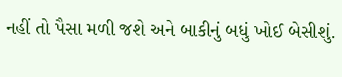નહીં તો પૈસા મળી જશે અને બાકીનું બધું ખોઈ બેસીશું.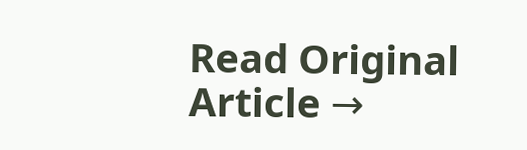Read Original Article →